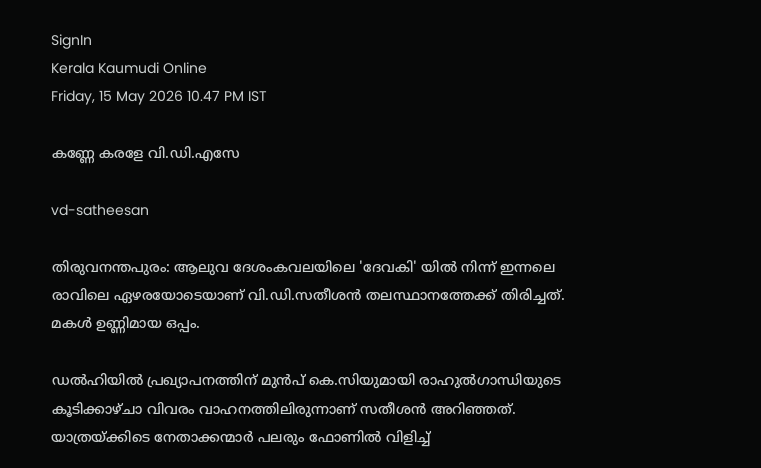SignIn
Kerala Kaumudi Online
Friday, 15 May 2026 10.47 PM IST

കണ്ണേ കരളേ വി.ഡി.എസേ

vd-satheesan

തിരുവനന്തപുരം: ആലുവ ദേശംകവലയിലെ 'ദേവകി' യിൽ നിന്ന് ഇന്നലെ രാവിലെ ഏഴരയോടെയാണ് വി.ഡി.സതീശൻ തലസ്ഥാനത്തേക്ക് തിരിച്ചത്. മകൾ ഉണ്ണിമായ ഒപ്പം.

ഡൽഹിയിൽ പ്രഖ്യാപനത്തിന് മുൻപ് കെ.സിയുമായി രാഹുൽഗാന്ധിയുടെ കൂടിക്കാഴ്ചാ വിവരം വാഹനത്തിലിരുന്നാണ് സതീശൻ അറിഞ്ഞത്. യാത്രയ്ക്കിടെ നേതാക്കന്മാർ പലരും ഫോണിൽ വിളിച്ച്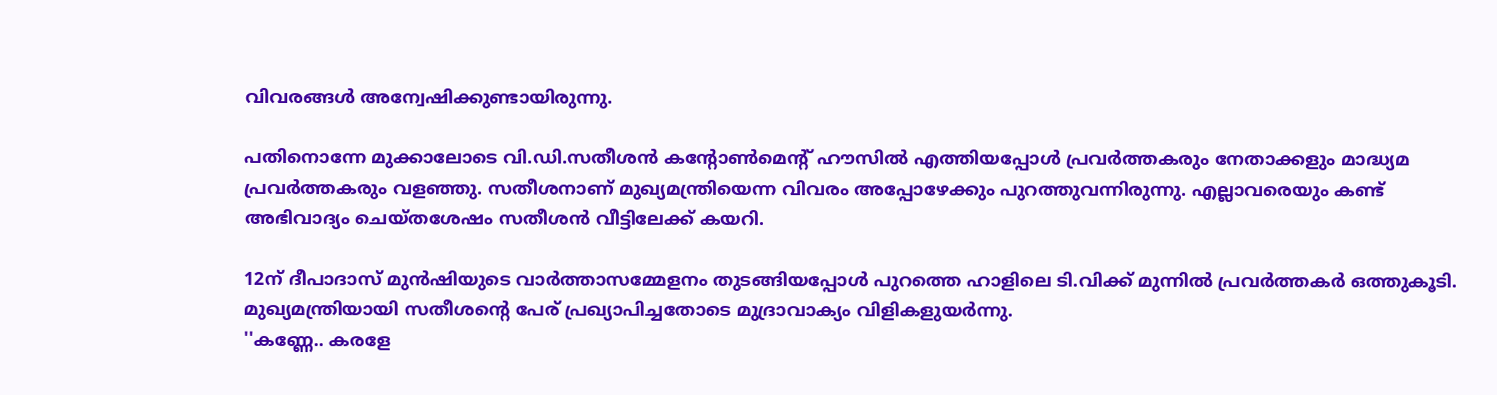വിവരങ്ങൾ അന്വേഷിക്കുണ്ടായിരുന്നു.

പതിനൊന്നേ മുക്കാലോടെ വി.ഡി.സതീശൻ കന്റോൺമെന്റ് ഹൗസിൽ എത്തിയപ്പോൾ പ്രവർത്തകരും നേതാക്കളും മാദ്ധ്യമ പ്രവർത്തകരും വളഞ്ഞു. സതീശനാണ് മുഖ്യമന്ത്രിയെന്ന വിവരം അപ്പോഴേക്കും പുറത്തുവന്നിരുന്നു. എല്ലാവരെയും കണ്ട് അഭിവാദ്യം ചെയ്തശേഷം സതീശൻ വീട്ടിലേക്ക് കയറി.

12ന് ദീപാദാസ് മുൻഷിയുടെ വാർത്താസമ്മേളനം തുടങ്ങിയപ്പോൾ പുറത്തെ ഹാളിലെ ടി.വിക്ക് മുന്നിൽ പ്രവർത്തകർ ഒത്തുകൂടി. മുഖ്യമന്ത്രിയായി സതീശന്റെ പേര് പ്രഖ്യാപിച്ചതോടെ മുദ്രാവാക്യം വിളികളുയർന്നു.
''കണ്ണേ.. കരളേ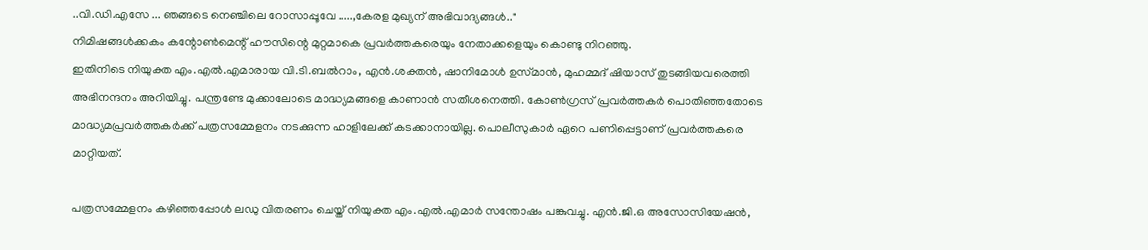..വി.ഡി.എസേ ... ഞങ്ങടെ നെഞ്ചിലെ റോസാപ്പൂവേ .....,കേരള മുഖ്യന് അഭിവാദ്യങ്ങൾ.."
നിമിഷങ്ങൾക്കകം കന്റോൺമെന്റ് ഹൗസിന്റെ മുറ്റമാകെ പ്രവർത്തകരെയും നേതാക്കളെയും കൊണ്ടു നിറഞ്ഞു.
ഇതിനിടെ നിയുക്ത എം.എൽ.എമാരായ വി.ടി.ബൽറാം, എൻ.ശക്തൻ, ഷാനിമോൾ ഉസ്‌മാൻ, മുഹമ്മദ് ഷിയാസ് തുടങ്ങിയവരെത്തി അഭിനന്ദനം അറിയിച്ചു. പന്ത്രണ്ടേ മുക്കാലോടെ മാദ്ധ്യമങ്ങളെ കാണാൻ സതീശനെത്തി. കോൺഗ്രസ് പ്രവർത്തകർ പൊതിഞ്ഞതോടെ മാദ്ധ്യമപ്രവർത്തകർക്ക് പത്രസമ്മേളനം നടക്കുന്ന ഹാളിലേക്ക് കടക്കാനായില്ല. പൊലീസുകാർ ഏറെ പണിപ്പെട്ടാണ് പ്രവർത്തകരെ മാറ്റിയത്.

പത്രസമ്മേളനം കഴിഞ്ഞപ്പോൾ ലഡു വിതരണം ചെയ്ത് നിയുക്ത എം.എൽ.എമാർ സന്തോഷം പങ്കുവച്ചു. എൻ.ജി.ഒ അസോസിയേഷൻ,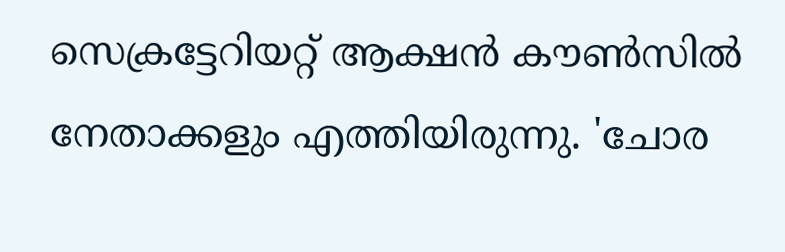സെക്രട്ടേറിയറ്റ് ആക്ഷൻ കൗൺസിൽ നേതാക്കളും എത്തിയിരുന്നു. 'ചോര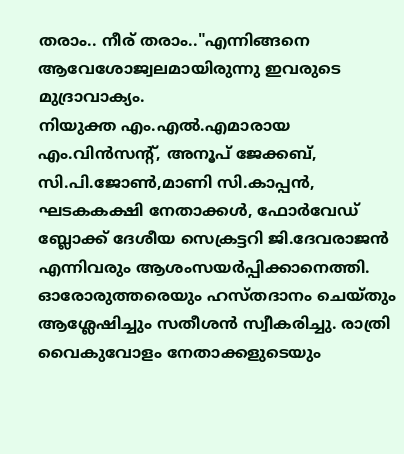തരാം.. നീര് തരാം.."എന്നിങ്ങനെ ആവേശോജ്വലമായിരുന്നു ഇവരുടെ മുദ്രാവാക്യം.
നിയുക്ത എം.എൽ.എമാരായ എം.വിൻസന്റ്, അനൂപ് ജേക്കബ്, സി.പി.ജോൺ,മാണി സി.കാപ്പൻ, ഘടകകക്ഷി നേതാക്കൾ, ഫോർവേഡ് ബ്ലോക്ക് ദേശീയ സെക്രട്ടറി ജി.ദേവരാജൻ എന്നിവരും ആശംസയർപ്പിക്കാനെത്തി. ഓരോരുത്തരെയും ഹസ്തദാനം ചെയ്തും ആശ്ലേഷിച്ചും സതീശൻ സ്വീകരിച്ചു. രാത്രി വൈകുവോളം നേതാക്കളുടെയും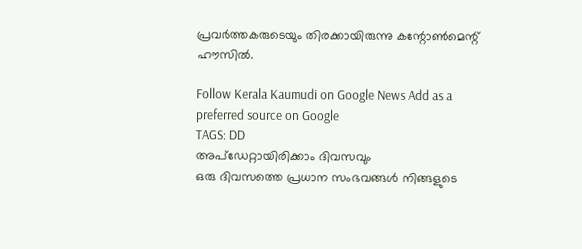പ്രവർത്തകരുടെയും തിരക്കായിരുന്നു കന്റോൺമെന്റ് ഹൗസിൽ.

Follow Kerala Kaumudi on Google News Add as a preferred source on Google
TAGS: DD
അപ്ഡേറ്റായിരിക്കാം ദിവസവും
ഒരു ദിവസത്തെ പ്രധാന സംഭവങ്ങൾ നിങ്ങളുടെ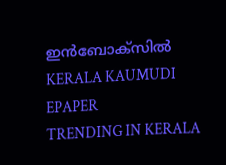ഇൻബോക്സിൽ
KERALA KAUMUDI EPAPER
TRENDING IN KERALA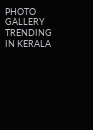PHOTO GALLERY
TRENDING IN KERALA